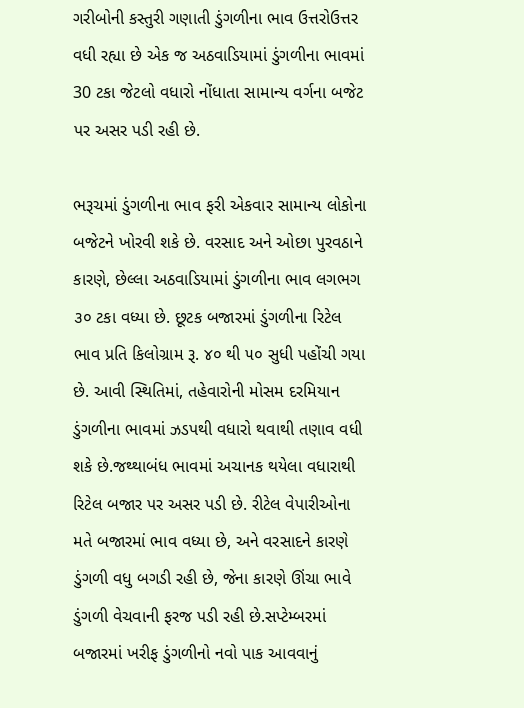ગરીબોની કસ્તુરી ગણાતી ડુંગળીના ભાવ ઉત્તરોઉત્તર વધી રહ્યા છે એક જ અઠવાડિયામાં ડુંગળીના ભાવમાં 30 ટકા જેટલો વધારો નોંધાતા સામાન્ય વર્ગના બજેટ પર અસર પડી રહી છે.

ભરૂચમાં ડુંગળીના ભાવ ફરી એકવાર સામાન્ય લોકોના બજેટને ખોરવી શકે છે. વરસાદ અને ઓછા પુરવઠાને કારણે, છેલ્લા અઠવાડિયામાં ડુંગળીના ભાવ લગભગ ૩૦ ટકા વધ્યા છે. છૂટક બજારમાં ડુંગળીના રિટેલ ભાવ પ્રતિ કિલોગ્રામ રૂ. ૪૦ થી ૫૦ સુધી પહોંચી ગયા છે. આવી સ્થિતિમાં, તહેવારોની મોસમ દરમિયાન ડુંગળીના ભાવમાં ઝડપથી વધારો થવાથી તણાવ વધી શકે છે.જથ્થાબંધ ભાવમાં અચાનક થયેલા વધારાથી રિટેલ બજાર પર અસર પડી છે. રીટેલ વેપારીઓના મતે બજારમાં ભાવ વધ્યા છે, અને વરસાદને કારણે ડુંગળી વધુ બગડી રહી છે, જેના કારણે ઊંચા ભાવે ડુંગળી વેચવાની ફરજ પડી રહી છે.સપ્ટેમ્બરમાં બજારમાં ખરીફ ડુંગળીનો નવો પાક આવવાનું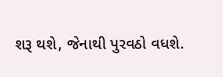શરૂ થશે, જેનાથી પુરવઠો વધશે.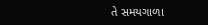તે સમયગાળા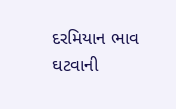દરમિયાન ભાવ ઘટવાની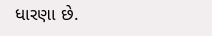ધારણા છે.